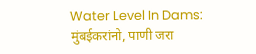Water Level In Dams: मुंबईकरांनो, पाणी जरा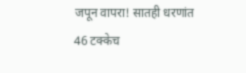जपून वापरा! सातही धरणांत 46 टक्केच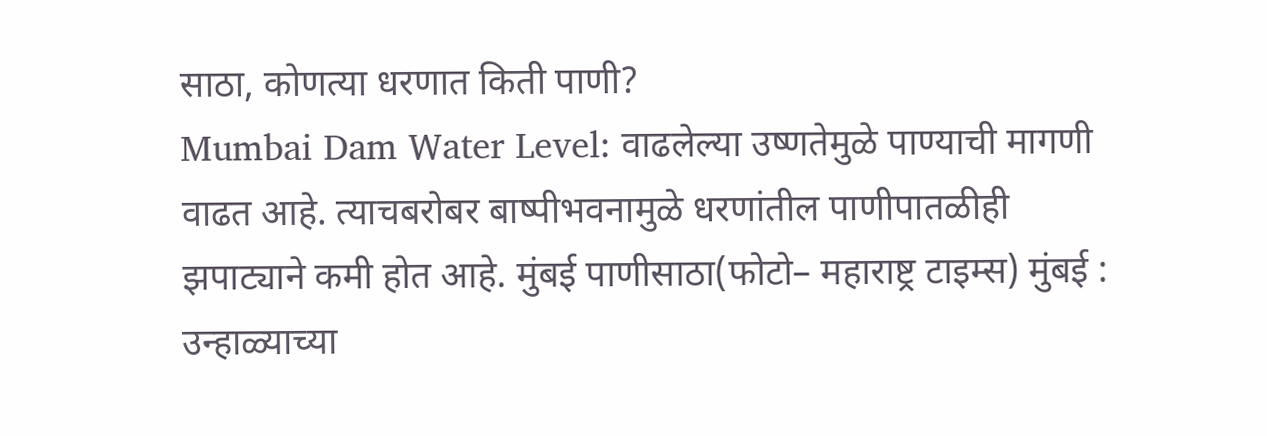साठा, कोणत्या धरणात किती पाणी?
Mumbai Dam Water Level: वाढलेल्या उष्णतेमुळे पाण्याची मागणी वाढत आहे. त्याचबरोबर बाष्पीभवनामुळे धरणांतील पाणीपातळीही झपाट्याने कमी होत आहे. मुंबई पाणीसाठा(फोटो– महाराष्ट्र टाइम्स) मुंबई : उन्हाळ्याच्या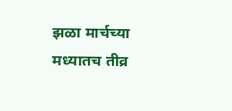झळा मार्चच्या मध्यातच तीव्र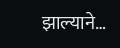झाल्याने…